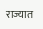राज्यात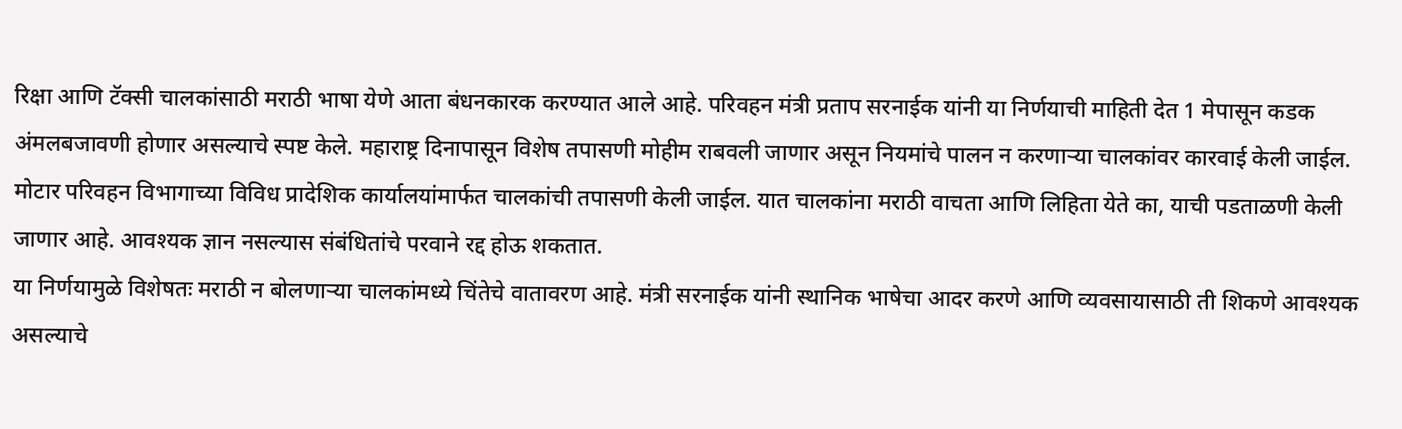रिक्षा आणि टॅक्सी चालकांसाठी मराठी भाषा येणे आता बंधनकारक करण्यात आले आहे. परिवहन मंत्री प्रताप सरनाईक यांनी या निर्णयाची माहिती देत 1 मेपासून कडक अंमलबजावणी होणार असल्याचे स्पष्ट केले. महाराष्ट्र दिनापासून विशेष तपासणी मोहीम राबवली जाणार असून नियमांचे पालन न करणाऱ्या चालकांवर कारवाई केली जाईल.
मोटार परिवहन विभागाच्या विविध प्रादेशिक कार्यालयांमार्फत चालकांची तपासणी केली जाईल. यात चालकांना मराठी वाचता आणि लिहिता येते का, याची पडताळणी केली जाणार आहे. आवश्यक ज्ञान नसल्यास संबंधितांचे परवाने रद्द होऊ शकतात.
या निर्णयामुळे विशेषतः मराठी न बोलणाऱ्या चालकांमध्ये चिंतेचे वातावरण आहे. मंत्री सरनाईक यांनी स्थानिक भाषेचा आदर करणे आणि व्यवसायासाठी ती शिकणे आवश्यक असल्याचे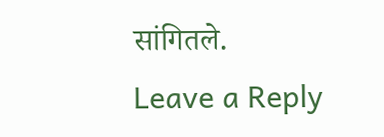सांगितले.
Leave a Reply